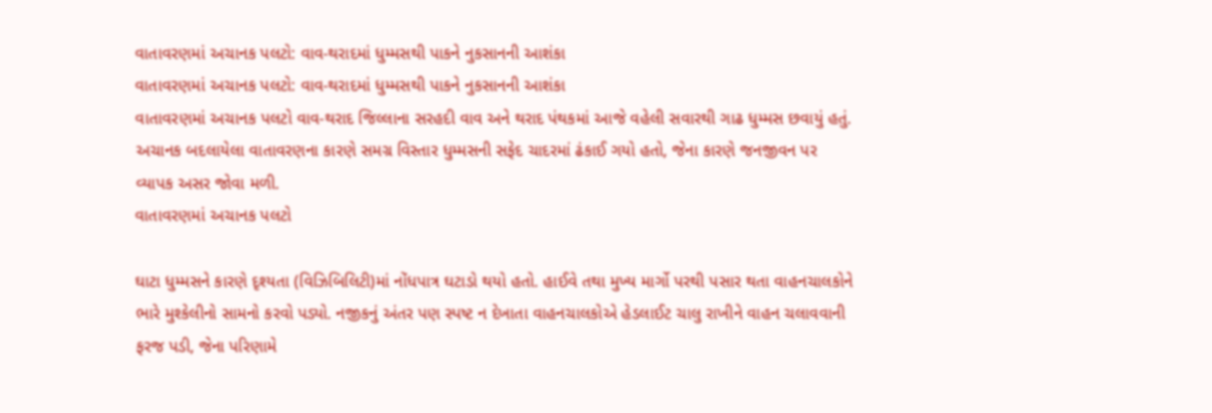વાતાવરણમાં અચાનક પલટો: વાવ-થરાદમાં ધુમ્મસથી પાકને નુકસાનની આશંકા
વાતાવરણમાં અચાનક પલટો: વાવ-થરાદમાં ધુમ્મસથી પાકને નુકસાનની આશંકા
વાતાવરણમાં અચાનક પલટો વાવ-થરાદ જિલ્લાના સરહદી વાવ અને થરાદ પંથકમાં આજે વહેલી સવારથી ગાઢ ધુમ્મસ છવાયું હતું. અચાનક બદલાયેલા વાતાવરણના કારણે સમગ્ર વિસ્તાર ધુમ્મસની સફેદ ચાદરમાં ઢંકાઈ ગયો હતો, જેના કારણે જનજીવન પર વ્યાપક અસર જોવા મળી.
વાતાવરણમાં અચાનક પલટો

ઘાટા ધુમ્મસને કારણે દૃશ્યતા (વિઝિબિલિટી)માં નોંધપાત્ર ઘટાડો થયો હતો. હાઈવે તથા મુખ્ય માર્ગો પરથી પસાર થતા વાહનચાલકોને ભારે મુશ્કેલીનો સામનો કરવો પડ્યો. નજીકનું અંતર પણ સ્પષ્ટ ન દેખાતા વાહનચાલકોએ હેડલાઈટ ચાલુ રાખીને વાહન ચલાવવાની ફરજ પડી, જેના પરિણામે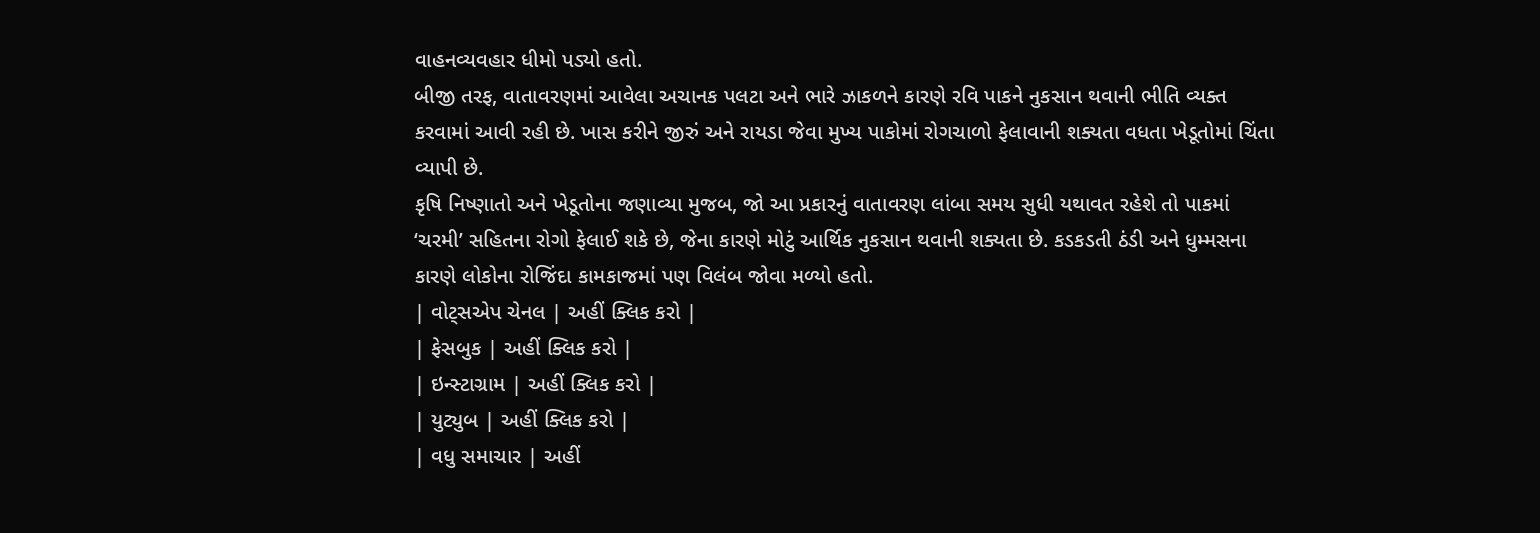વાહનવ્યવહાર ધીમો પડ્યો હતો.
બીજી તરફ, વાતાવરણમાં આવેલા અચાનક પલટા અને ભારે ઝાકળને કારણે રવિ પાકને નુકસાન થવાની ભીતિ વ્યક્ત કરવામાં આવી રહી છે. ખાસ કરીને જીરું અને રાયડા જેવા મુખ્ય પાકોમાં રોગચાળો ફેલાવાની શક્યતા વધતા ખેડૂતોમાં ચિંતા વ્યાપી છે.
કૃષિ નિષ્ણાતો અને ખેડૂતોના જણાવ્યા મુજબ, જો આ પ્રકારનું વાતાવરણ લાંબા સમય સુધી યથાવત રહેશે તો પાકમાં ‘ચરમી’ સહિતના રોગો ફેલાઈ શકે છે, જેના કારણે મોટું આર્થિક નુકસાન થવાની શક્યતા છે. કડકડતી ઠંડી અને ધુમ્મસના કારણે લોકોના રોજિંદા કામકાજમાં પણ વિલંબ જોવા મળ્યો હતો.
| વોટ્સએપ ચેનલ | અહીં ક્લિક કરો |
| ફેસબુક | અહીં ક્લિક કરો |
| ઇન્સ્ટાગ્રામ | અહીં ક્લિક કરો |
| યુટ્યુબ | અહીં ક્લિક કરો |
| વધુ સમાચાર | અહીં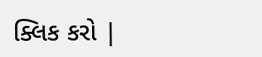ક્લિક કરો |